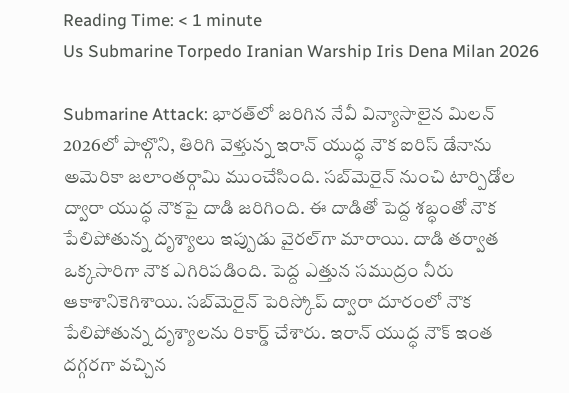Reading Time: < 1 minute
Us Submarine Torpedo Iranian Warship Iris Dena Milan 2026

Submarine Attack: భారత్‌లో జరిగిన నేవీ విన్యాసాలైన మిలన్ 2026లో పాల్గొని, తిరిగి వెళ్తున్న ఇరాన్ యుద్ధ నౌక ఐరిస్ డేనాను అమెరికా జలాంతర్గామి ముంచేసింది. సబ్‌మెరైన్ నుంచి టార్పిడోల ద్వారా యుద్ధ నౌకపై దాడి జరిగింది. ఈ దాడితో పెద్ద శబ్ధంతో నౌక పేలిపోతున్న దృశ్యాలు ఇప్పుడు వైరల్‌గా మారాయి. దాడి తర్వాత ఒక్కసారిగా నౌక ఎగిరిపడింది. పెద్ద ఎత్తున సముద్రం నీరు ఆకాశానికెగిశాయి. సబ్‌మెరైన్ పెరిస్కోప్ ద్వారా దూరంలో నౌక పేలిపోతున్న దృశ్యాలను రికార్డ్ చేశారు. ఇరాన్ యుద్ధ నౌక్ ఇంత దగ్గరగా వచ్చిన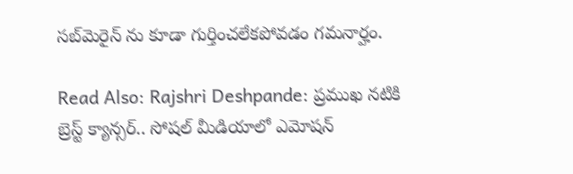సబ్‌మెరైన్ ను కూడా గుర్తించలేకపోవడం గమనార్హం.

Read Also: Rajshri Deshpande: ప్రముఖ నటికి బ్రెస్ట్‌ క్యాన్సర్‌.. సోషల్‌ మీడియాలో ఎమోషన్‌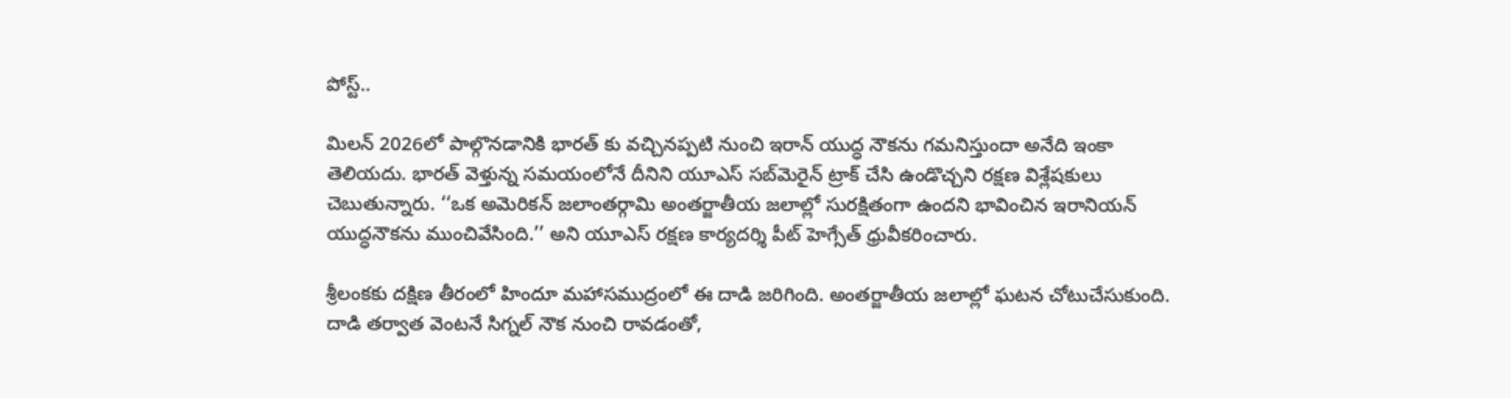పోస్ట్..

మిలన్ 2026లో పాల్గొనడానికి భారత్ కు వచ్చినప్పటి నుంచి ఇరాన్ యుద్ధ నౌకను గమనిస్తుందా అనేది ఇంకా తెలియదు. భారత్ వెళ్తున్న సమయంలోనే దీనిని యూఎస్ సబ్‌మెరైన్ ట్రాక్ చేసి ఉండొచ్చని రక్షణ విశ్లేషకులు చెబుతున్నారు. ‘‘ఒక అమెరికన్ జలాంతర్గామి అంతర్జాతీయ జలాల్లో సురక్షితంగా ఉందని భావించిన ఇరానియన్ యుద్ధనౌకను ముంచివేసింది.’’ అని యూఎస్ రక్షణ కార్యదర్శి పీట్ హెగ్సేత్ ధ్రువీకరించారు.

శ్రీలంకకు దక్షిణ తీరంలో హిందూ మహాసముద్రంలో ఈ దాడి జరిగింది. అంతర్జాతీయ జలాల్లో ఘటన చోటుచేసుకుంది. దాడి తర్వాత వెంటనే సిగ్నల్ నౌక నుంచి రావడంతో,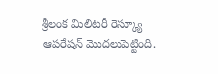శ్రీలంక మిలిటరీ రెస్క్యూ ఆపరేషన్ మొదలుపెట్టింది.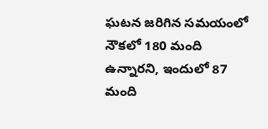ఘటన జరిగిన సమయంలో నౌకలో 180 మంది ఉన్నారని, ఇందులో 87 మంది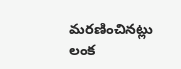మరణించినట్లు లంక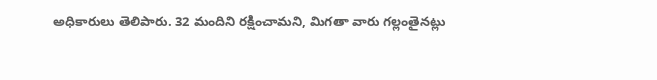అధికారులు తెలిపారు. 32 మందిని రక్షించామని, మిగతా వారు గల్లంతైనట్లు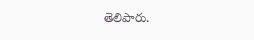తెలిపారు.